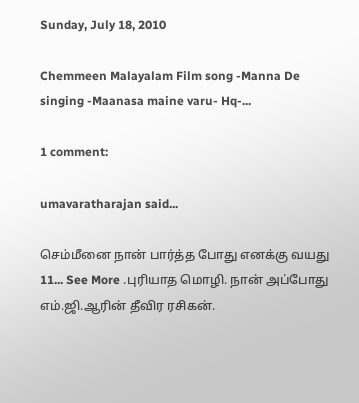Sunday, July 18, 2010

Chemmeen Malayalam Film song -Manna De singing -Maanasa maine varu- Hq-...

1 comment:

umavaratharajan said...

செம்மீனை நான் பார்த்த போது எனக்கு வயது 11... See More .புரியாத மொழி. நான் அப்போது எம்.ஜி.ஆரின் தீவிர ரசிகன்.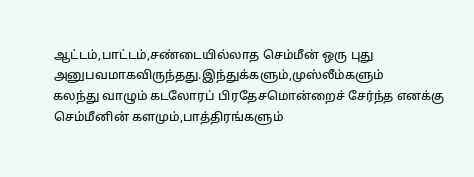ஆட்டம்,பாட்டம்,சண்டையில்லாத செம்மீன் ஒரு புது அனுபவமாகவிருந்தது.இந்துக்களும்,முஸ்லீம்களும்
கலந்து வாழும் கடலோரப் பிரதேசமொன்றைச் சேர்ந்த எனக்கு செம்மீனின் களமும்,பாத்திரங்களும்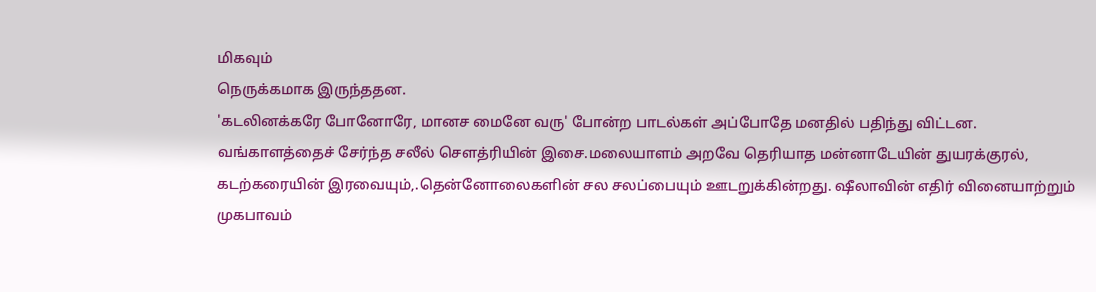மிகவும்
நெருக்கமாக இருந்ததன.
'கடலினக்கரே போனோரே, மானச மைனே வரு' போன்ற பாடல்கள் அப்போதே மனதில் பதிந்து விட்டன.
வங்காளத்தைச் சேர்ந்த சலீல் சௌத்ரியின் இசை.மலையாளம் அறவே தெரியாத மன்னாடேயின் துயரக்குரல்,
கடற்கரையின் இரவையும்,.தென்னோலைகளின் சல சலப்பையும் ஊடறுக்கின்றது. ஷீலாவின் எதிர் வினையாற்றும்
முகபாவம்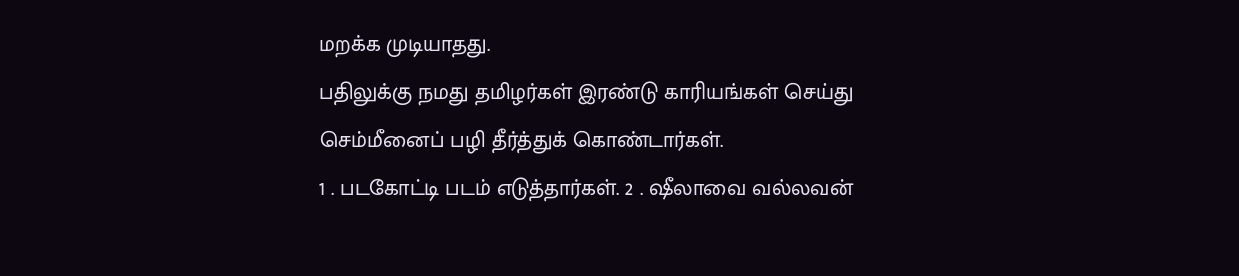மறக்க முடியாதது.
பதிலுக்கு நமது தமிழர்கள் இரண்டு காரியங்கள் செய்து செம்மீனைப் பழி தீர்த்துக் கொண்டார்கள்.
1 . படகோட்டி படம் எடுத்தார்கள். 2 . ஷீலாவை வல்லவன்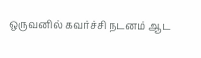ஒருவனில் கவர்ச்சி நடனம் ஆட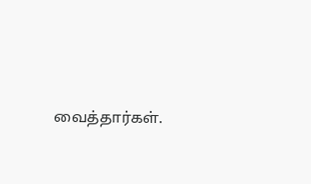வைத்தார்கள்.